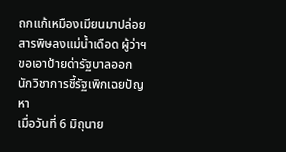ถกแก้เหมืองเมียนมาปล่อยสารพิษลงแม่น้ำเดือด ผู้ว่าฯ ขอเอาป้ายด่ารัฐบาลออก นักวิชาการชี้รัฐเพิกเฉยปัญหา
เมื่อวันที่ 6 มิถุนาย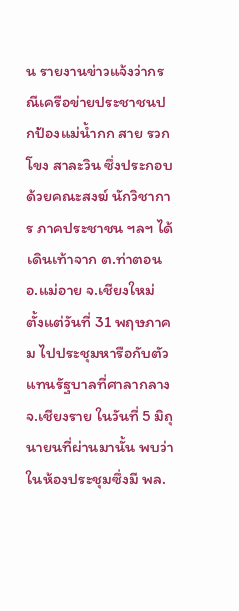น รายงานข่าวแจ้งว่ากรณีเครือข่ายประชาชนปกป้องแม่น้ำกก สาย รวก โขง สาละวิน ซึ่งประกอบด้วยคณะสงฆ์ นักวิชาการ ภาคประชาชน ฯลฯ ได้เดินเท้าจาก ต.ท่าตอน อ.แม่อาย จ.เชียงใหม่ ตั้งแต่วันที่ 31 พฤษภาคม ไปประชุมหารือกับตัวแทนรัฐบาลที่ศาลากลาง จ.เชียงราย ในวันที่ 5 มิถุนายนที่ผ่านมานั้น พบว่าในห้องประชุมซึ่งมี พล.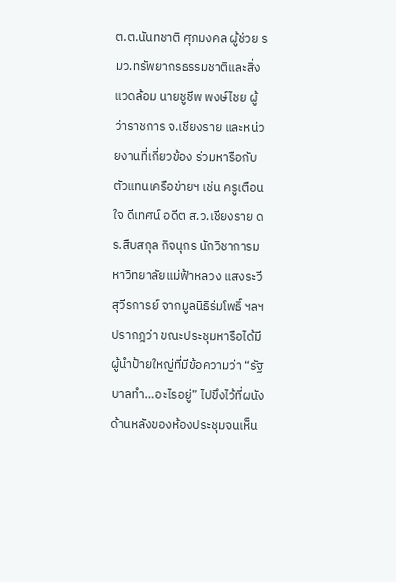ต.ต.นันทชาติ ศุภมงคล ผู้ช่วย รมว.ทรัพยากรธรรมชาติและสิ่งแวดล้อม นายชูชีพ พงษ์ไชย ผู้ว่าราชการ จ.เชียงราย และหน่วยงานที่เกี่ยวข้อง ร่วมหารือกับตัวแทนเครือข่ายฯ เช่น ครูเตือนใจ ดีเทศน์ อดีต ส.ว.เชียงราย ดร.สืบสกุล กิจนุกร นักวิชาการมหาวิทยาลัยแม่ฟ้าหลวง แสงระวี สุวีรการย์ จากมูลนิธิร่มโพธิ์ ฯลฯ
ปรากฎว่า ขณะประชุมหารือได้มีผู้นำป้ายใหญ่ที่มีข้อความว่า “รัฐบาลทำ…อะไรอยู่” ไปขึงไว้ที่ผนังด้านหลังของห้องประชุมจนเห็น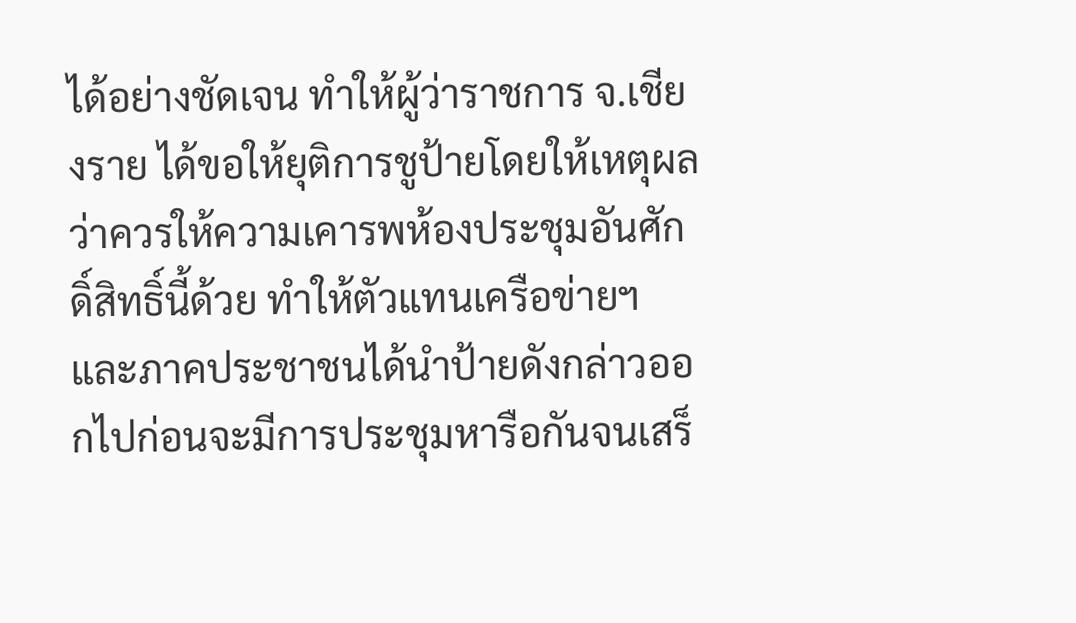ได้อย่างชัดเจน ทำให้ผู้ว่าราชการ จ.เชียงราย ได้ขอให้ยุติการชูป้ายโดยให้เหตุผลว่าควรให้ความเคารพห้องประชุมอันศักดิ์สิทธิ์นี้ด้วย ทำให้ตัวแทนเครือข่ายฯ และภาคประชาชนได้นำป้ายดังกล่าวออกไปก่อนจะมีการประชุมหารือกันจนเสร็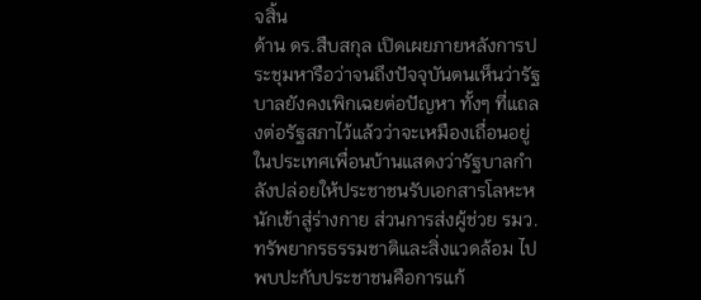จสิ้น
ด้าน ดร.สืบสกุล เปิดเผยภายหลังการประชุมหารือว่าจนถึงปัจจุบันตนเห็นว่ารัฐบาลยังคงเพิกเฉยต่อปัญหา ทั้งๆ ที่แถลงต่อรัฐสภาไว้แล้วว่าจะเหมืองเถื่อนอยู่ในประเทศเพื่อนบ้านแสดงว่ารัฐบาลกำลังปล่อยให้ประชาชนรับเอกสารโลหะหนักเข้าสู่ร่างกาย ส่วนการส่งผู้ช่วย รมว.ทรัพยากรธรรมชาติและสิ่งแวดล้อม ไปพบปะกับประชาชนคือการแก้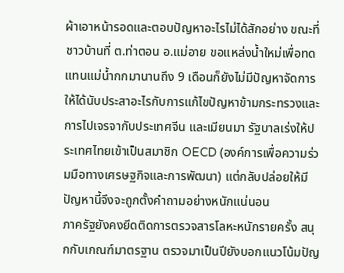ผ้าเอาหน้ารอดและตอบปัญหาอะไรไม่ได้สักอย่าง ขณะที่ชาวบ้านที่ ต.ท่าตอน อ.แม่อาย ขอแหล่งน้ำใหม่เพื่อทดแทนแม่น้ำกกมานานถึง 9 เดือนก็ยังไม่มีปัญหาจัดการให้ได้นับประสาอะไรกับการแก้ไขปัญหาข้ามกระทรวงและการไปเจรจากับประเทศจีน และเมียนมา รัฐบาลเร่งให้ประเทศไทยเข้าเป็นสมาชิก OECD (องค์การเพื่อความร่วมมือทางเศรษฐกิจและการพัฒนา) แต่กลับปล่อยให้มีปัญหานี้จึงจะถูกตั้งคำถามอย่างหนักแน่นอน
ภาครัฐยังคงยึดติดการตรวจสารโลหะหนักรายครั้ง สนุกกับเกณฑ์มาตรฐาน ตรวจมาเป็นปียังบอกแนวโน้มปัญ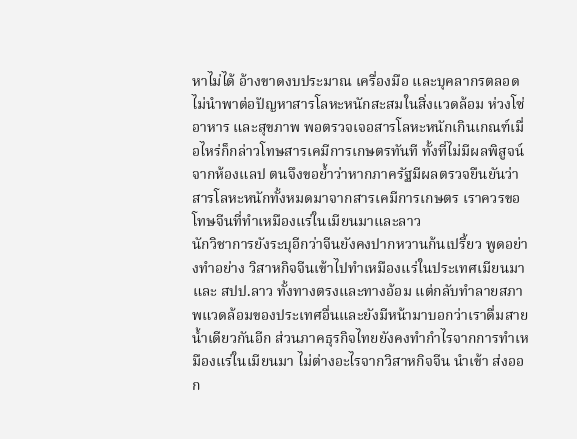หาไม่ได้ อ้างขาดงบประมาณ เครื่องมือ และบุคลากรตลอด ไม่นำพาต่อปัญหาสารโลหะหนักสะสมในสิ่งแวดล้อม ห่วงโซ่อาหาร และสุขภาพ พอตรวจเจอสารโลหะหนักเกินเกณฑ์เมื่อไหร่ก็กล่าวโทษสารเคมีการเกษตรทันที ทั้งที่ไม่มีผลพิสูจน์จากห้องแลป ตนจึงขอย้ำว่าหากภาครัฐมีผลตรวจยืนยันว่าสารโลหะหนักทั้งหมดมาจากสารเคมีการเกษตร เราควรขอโทษจีนที่ทำเหมืองแร่ในเมียนมาและลาว
นักวิชาการยังระบุอีกว่าจีนยังคงปากหวานก้นเปรี้ยว พูดอย่างทำอย่าง วิสาหกิจจีนเข้าไปทำเหมืองแร่ในประเทศเมียนมา และ สปป.ลาว ทั้งทางตรงและทางอ้อม แต่กลับทำลายสภาพแวดล้อมของประเทศอื่นและยังมีหน้ามาบอกว่าเราดื่มสายน้ำเดียวกันอีก ส่วนภาคธุรกิจไทยยังคงทำกำไรจากการทำเหมืองแร่ในเมียนมา ไม่ต่างอะไรจากวิสาหกิจจีน นำเข้า ส่งออก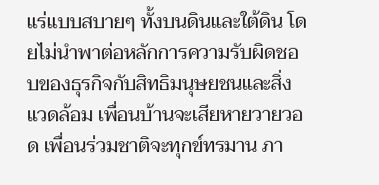แร่แบบสบายๆ ทั้งบนดินและใต้ดิน โดยไม่นำพาต่อหลักการความรับผิดชอบของธุรกิจกับสิทธิมนุษยชนและสิ่งแวดล้อม เพื่อนบ้านจะเสียหายวายวอด เพื่อนร่วมชาติจะทุกข์ทรมาน ภา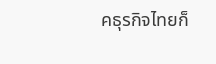คธุรกิจไทยก็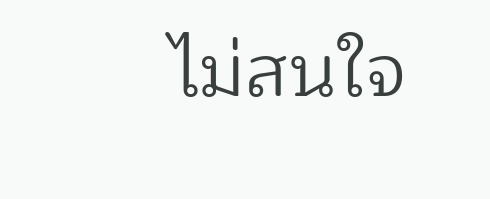ไม่สนใจ